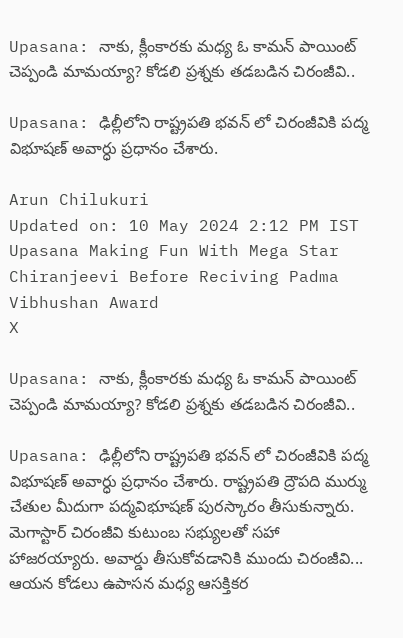Upasana: నాకు, క్లీంకారకు మధ్య ఓ కామన్‌ పాయింట్ చెప్పండి మామయ్యా? కోడలి ప్రశ్నకు తడబడిన చిరంజీవి..

Upasana: ఢిల్లీలోని రాష్ట్రపతి భవన్ లో చిరంజీవికి పద్మ విభూషణ్ అవార్ధు ప్రధానం చేశారు.

Arun Chilukuri
Updated on: 10 May 2024 2:12 PM IST
Upasana Making Fun With Mega Star Chiranjeevi Before Reciving Padma Vibhushan Award
X

Upasana: నాకు, క్లీంకారకు మధ్య ఓ కామన్‌ పాయింట్ చెప్పండి మామయ్యా? కోడలి ప్రశ్నకు తడబడిన చిరంజీవి..

Upasana: ఢిల్లీలోని రాష్ట్రపతి భవన్ లో చిరంజీవికి పద్మ విభూషణ్ అవార్ధు ప్రధానం చేశారు. రాష్ట్రపతి ద్రౌపది ముర్ము చేతుల మీదుగా పద్మవిభూషణ్ పురస్కారం తీసుకున్నారు. మెగాస్టార్ చిరంజీవి కుటుంబ సభ్యులతో సహా హాజరయ్యారు. అవార్డు తీసుకోవడానికి ముందు చిరంజీవి... ఆయన కోడలు ఉపాసన మధ్య ఆసక్తికర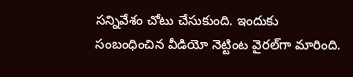సన్నివేశం చోటు చేసుకుంది. ఇందుకు సంబంధించిన వీడియో నెట్టింట వైరల్‌గా మారింది.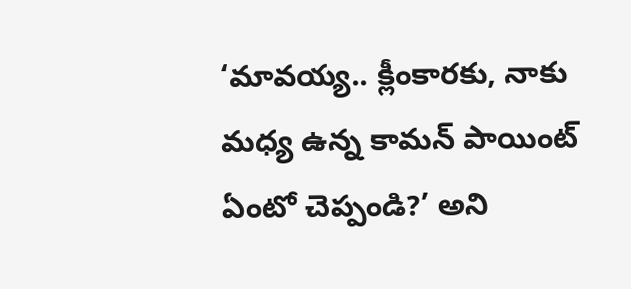‘మావయ్య.. క్లీంకారకు, నాకు మధ్య ఉన్న కామన్‌ పాయింట్ ఏంటో చెప్పండి?’ అని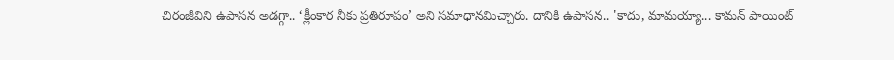చిరంజీవిని ఉపాసన అడగ్గా.. ‘క్లీంకార నీకు ప్రతిరూపం’ అని సమాధానమిచ్చారు. దానికి ఉపాసన.. 'కాదు, మామయ్యా... కామన్ పాయింట్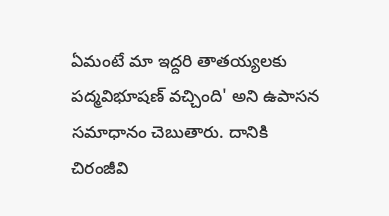ఏమంటే మా ఇద్దరి తాతయ్యలకు పద్మవిభూషణ్ వచ్చింది' అని ఉపాసన సమాధానం చెబుతారు. దానికి చిరంజీవి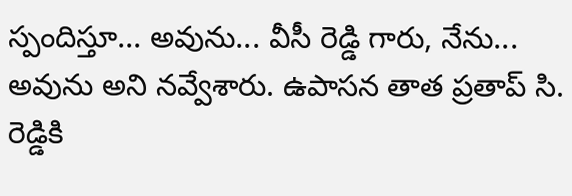స్పందిస్తూ... అవును... వీసీ రెడ్డి గారు, నేను... అవును అని నవ్వేశారు. ఉపాసన తాత ప్రతాప్‌ సి. రెడ్డికి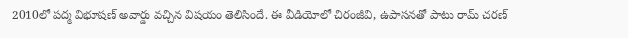2010లో పద్మ విభూషణ్‌ అవార్డు వచ్చిన విషయం తెలిసిందే. ఈ వీడియోలో చిరంజీవి, ఉపాసనతో పాటు రామ్ చరణ్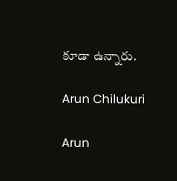కూడా ఉన్నారు.

Arun Chilukuri

Arun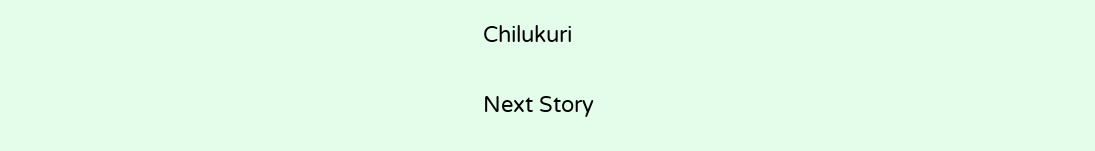Chilukuri

Next Story